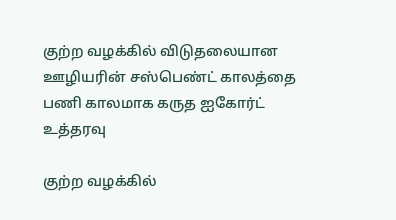குற்ற வழக்கில் விடுதலையான ஊழியரின் சஸ்பெண்ட் காலத்தை பணி காலமாக கருத ஐகோர்ட் உத்தரவு

குற்ற வழக்கில்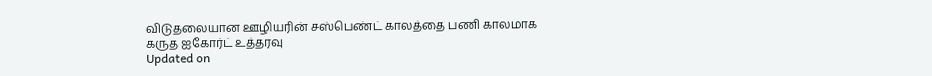விடுதலையான ஊழியரின் சஸ்பெண்ட் காலத்தை பணி காலமாக கருத ஐகோர்ட் உத்தரவு
Updated on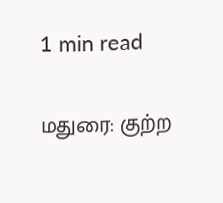1 min read

மதுரை: குற்ற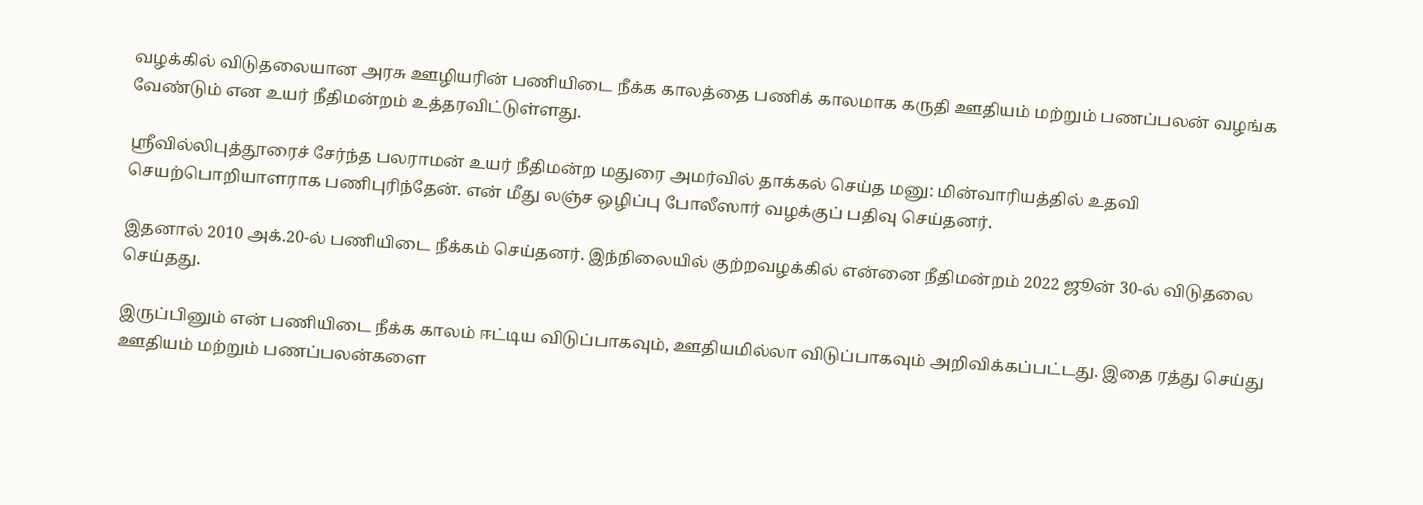வழக்கில் விடுதலையான அரசு ஊழியரின் பணியிடை நீக்க காலத்தை பணிக் காலமாக கருதி ஊதியம் மற்றும் பணப்பலன் வழங்க வேண்டும் என உயர் நீதிமன்றம் உத்தரவிட்டுள்ளது.

ஸ்ரீவில்லிபுத்தூரைச் சேர்ந்த பலராமன் உயர் நீதிமன்ற மதுரை அமர்வில் தாக்கல் செய்த மனு: மின்வாரியத்தில் உதவி செயற்பொறியாளராக பணிபுரிந்தேன். என் மீது லஞ்ச ஒழிப்பு போலீஸார் வழக்குப் பதிவு செய்தனர்.

இதனால் 2010 அக்.20-ல் பணியிடை நீக்கம் செய்தனர். இந்நிலையில் குற்றவழக்கில் என்னை நீதிமன்றம் 2022 ஜூன் 30-ல் விடுதலை செய்தது.

இருப்பினும் என் பணியிடை நீக்க காலம் ஈட்டிய விடுப்பாகவும், ஊதியமில்லா விடுப்பாகவும் அறிவிக்கப்பட்டது. இதை ரத்து செய்து ஊதியம் மற்றும் பணப்பலன்களை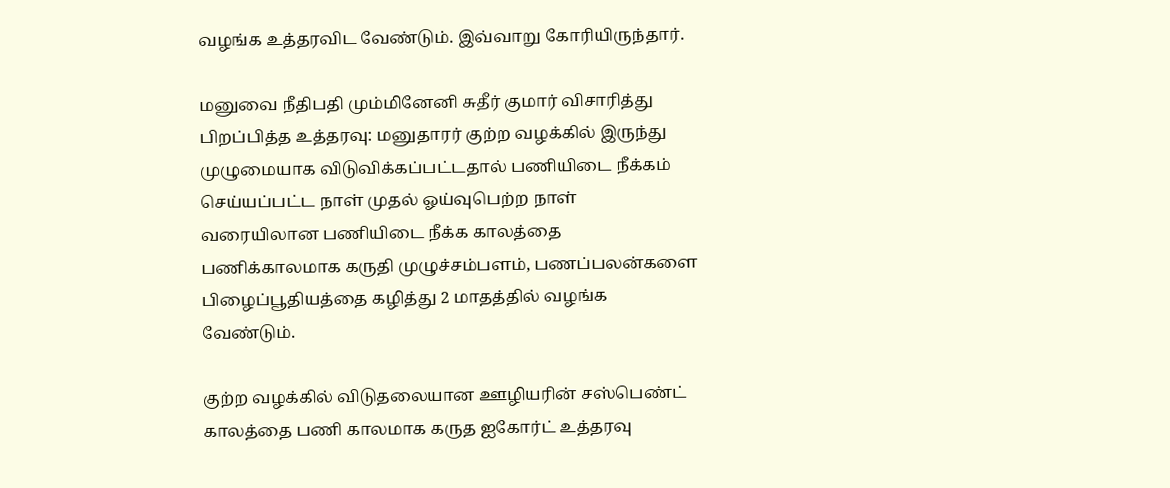வழங்க உத்தரவிட வேண்டும். இவ்வாறு கோரியிருந்தார்.

மனுவை நீதிபதி மும்மினேனி சுதீர் குமார் விசாரித்து பிறப்பித்த உத்தரவு: மனுதாரர் குற்ற வழக்கில் இருந்து முழுமையாக விடுவிக்கப்பட்டதால் பணியிடை நீக்கம் செய்யப்பட்ட நாள் முதல் ஓய்வுபெற்ற நாள் வரையிலான பணியிடை நீக்க காலத்தை பணிக்காலமாக கருதி முழுச்சம்பளம், பணப்பலன்களை பிழைப்பூதியத்தை கழித்து 2 மாதத்தில் வழங்க வேண்டும்.

குற்ற வழக்கில் விடுதலையான ஊழியரின் சஸ்பெண்ட் காலத்தை பணி காலமாக கருத ஐகோர்ட் உத்தரவு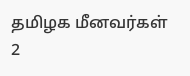தமிழக மீனவர்கள் 2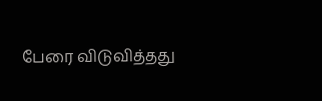பேரை விடுவித்தது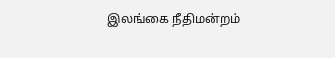இலங்கை நீதிமன்றம்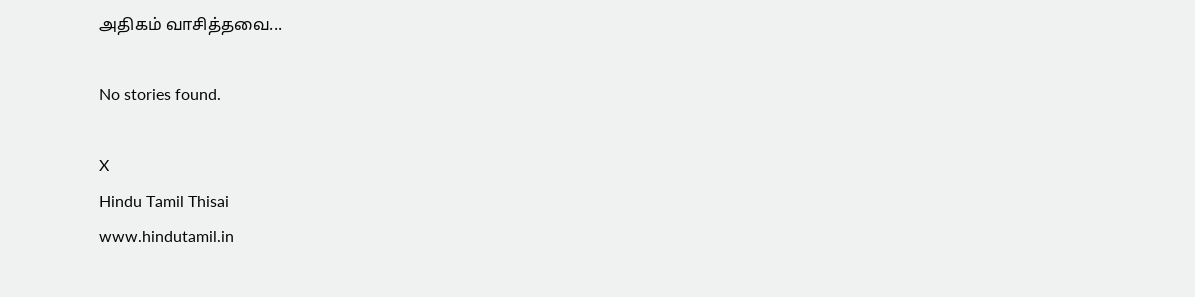அதிகம் வாசித்தவை...

No stories found.

X
Hindu Tamil Thisai
www.hindutamil.in